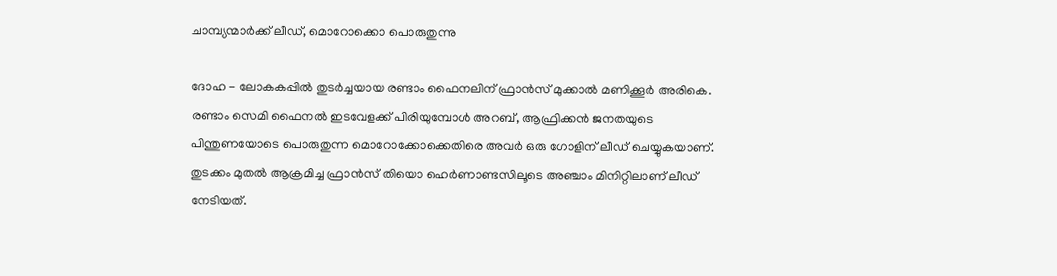ചാമ്പ്യന്മാര്‍ക്ക് ലീഡ്, മൊറോക്കൊ പൊരുതുന്നു

ദോഹ - ലോകകപ്പില്‍ തുടര്‍ച്ചയായ രണ്ടാം ഫൈനലിന് ഫ്രാന്‍സ് മുക്കാല്‍ മണിക്കൂര്‍ അരികെ. രണ്ടാം സെമി ഫൈനല്‍ ഇടവേളക്ക് പിരിയുമ്പോള്‍ അറബ്, ആഫ്രിക്കന്‍ ജനതയുടെ പിന്തുണയോടെ പൊരുതുന്ന മൊറോക്കോക്കെതിരെ അവര്‍ ഒരു ഗോളിന് ലീഡ് ചെയ്യുകയാണ്. തുടക്കം മുതല്‍ ആക്രമിച്ച ഫ്രാന്‍സ് തിയൊ ഹെര്‍ണാണ്ടസിലൂടെ അഞ്ചാം മിനിറ്റിലാണ് ലീഡ് നേടിയത്.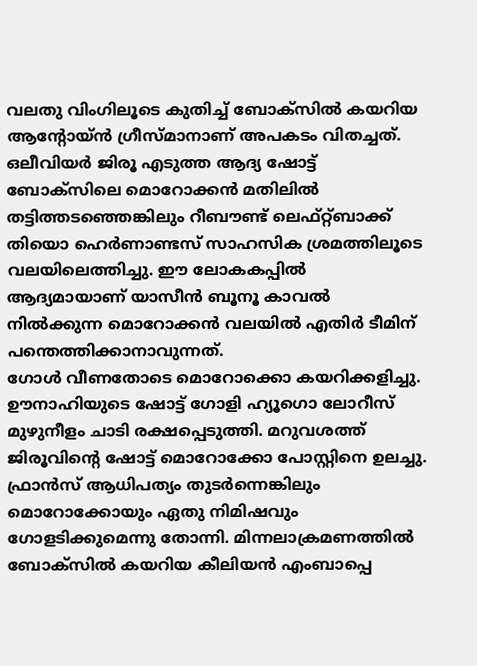വലതു വിംഗിലൂടെ കുതിച്ച് ബോക്‌സില്‍ കയറിയ ആന്റോയ്ന്‍ ഗ്രീസ്മാനാണ് അപകടം വിതച്ചത്. ഒലീവിയര്‍ ജിരൂ എടുത്ത ആദ്യ ഷോട്ട് ബോക്‌സിലെ മൊറോക്കന്‍ മതിലില്‍ തട്ടിത്തടഞ്ഞെങ്കിലും റീബൗണ്ട് ലെഫ്റ്റ്ബാക്ക് തിയൊ ഹെര്‍ണാണ്ടസ് സാഹസിക ശ്രമത്തിലൂടെ വലയിലെത്തിച്ചു. ഈ ലോകകപ്പില്‍ ആദ്യമായാണ് യാസീന്‍ ബൂനൂ കാവല്‍ നില്‍ക്കുന്ന മൊറോക്കന്‍ വലയില്‍ എതിര്‍ ടീമിന് പന്തെത്തിക്കാനാവുന്നത്.
ഗോള്‍ വീണതോടെ മൊറോക്കൊ കയറിക്കളിച്ചു. ഊനാഹിയുടെ ഷോട്ട് ഗോളി ഹ്യൂഗൊ ലോറീസ് മുഴുനീളം ചാടി രക്ഷപ്പെടുത്തി. മറുവശത്ത് ജിരൂവിന്റെ ഷോട്ട് മൊറോക്കോ പോസ്റ്റിനെ ഉലച്ചു. ഫ്രാന്‍സ് ആധിപത്യം തുടര്‍ന്നെങ്കിലും മൊറോക്കോയും ഏതു നിമിഷവും ഗോളടിക്കുമെന്നു തോന്നി. മിന്നലാക്രമണത്തില്‍ ബോക്‌സില്‍ കയറിയ കീലിയന്‍ എംബാപ്പെ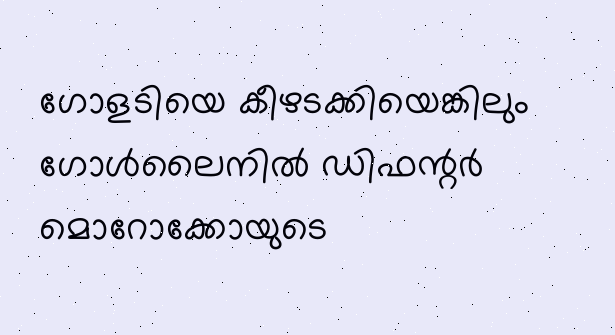ഗോളടിയെ കീഴടക്കിയെങ്കിലും ഗോള്‍ലൈനില്‍ ഡിഫന്റര്‍ മൊറോക്കോയുടെ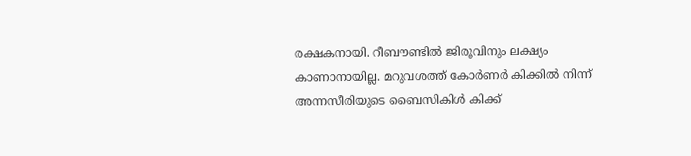രക്ഷകനായി. റീബൗണ്ടില്‍ ജിരൂവിനും ലക്ഷ്യം കാണാനായില്ല. മറുവശത്ത് കോര്‍ണര്‍ കിക്കില്‍ നിന്ന് അന്നസീരിയുടെ ബൈസികിള്‍ കിക്ക്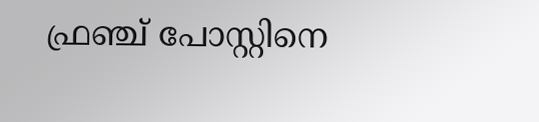ഫ്രഞ്ച് പോസ്റ്റിനെ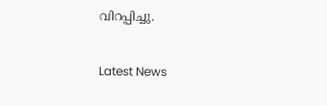വിറപ്പിച്ചു.


Latest News